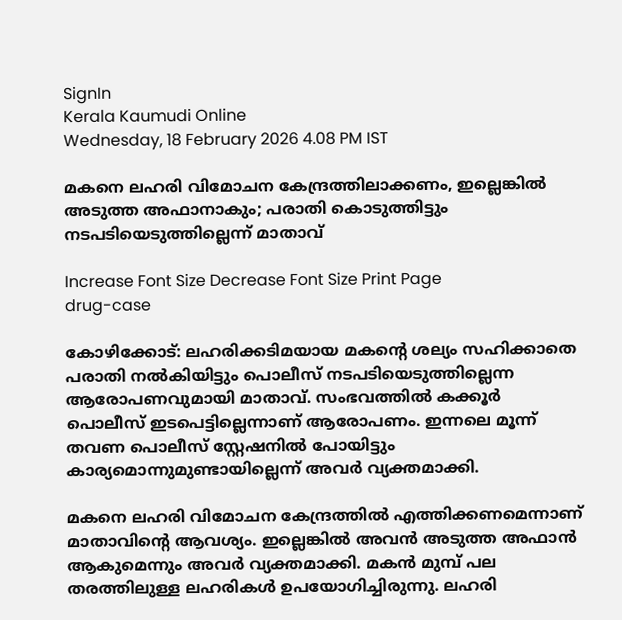SignIn
Kerala Kaumudi Online
Wednesday, 18 February 2026 4.08 PM IST

മകനെ ലഹരി വിമോചന കേന്ദ്രത്തിലാക്കണം, ഇല്ലെങ്കിൽ അടുത്ത അഫാനാകും; പരാതി കൊടുത്തിട്ടും നടപടിയെടുത്തില്ലെന്ന് മാതാവ്

Increase Font Size Decrease Font Size Print Page
drug-case

കോഴിക്കോട്: ലഹരിക്കടിമയായ മകന്റെ ശല്യം സഹിക്കാതെ പരാതി നൽകിയിട്ടും പൊലീസ് നടപടിയെടുത്തില്ലെന്ന ആരോപണവുമായി മാതാവ്. സംഭവത്തിൽ കക്കൂർ പൊലീസ് ഇടപെട്ടില്ലെന്നാണ് ആരോപണം. ഇന്നലെ മൂന്ന് തവണ പൊലീസ് സ്റ്റേഷനിൽ പോയിട്ടും കാര്യമൊന്നുമുണ്ടായില്ലെന്ന് അവർ വ്യക്തമാക്കി.

മകനെ ലഹരി വിമോചന കേന്ദ്രത്തിൽ എത്തിക്കണമെന്നാണ് മാതാവിന്റെ ആവശ്യം. ഇല്ലെങ്കിൽ അവൻ അടുത്ത അഫാൻ ആകുമെന്നും അവർ വ്യക്തമാക്കി. മകൻ മുമ്പ് പല തരത്തിലുള്ള ലഹരികൾ ഉപയോഗിച്ചിരുന്നു. ലഹരി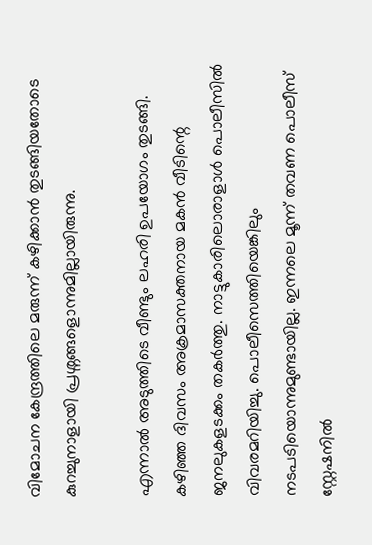വിമോചന കേന്ദ്രത്തിലെ മരുന്ന് കഴിക്കാൻ തുടങ്ങിയതോടെ കുറച്ചുനാളായി പ്രശ്നങ്ങളൊന്നുമില്ലായിരുന്നു.

എന്നാൽ അടുത്തിടെ വീണ്ടും ലഹരി ഉപയോഗം തുടങ്ങി. കഴിഞ്ഞ ദിവസം അക്രമാസക്തനായ മകൻ വീടിന്റെ ജനലുകളടക്കം തകർത്തു. നാട്ടുകാരിലൊരാളാൾ പൊലീസിൽ വിവരമറിയിച്ചു. പൊലീസെത്തിയെങ്കിലും നടപടിയൊന്നുമുണ്ടായില്ല. ഇന്നലെ മൂന്ന് തവണ പൊലീസ് സ്റ്റേഷനിൽ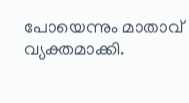പോയെന്നും മാതാവ് വ്യക്തമാക്കി.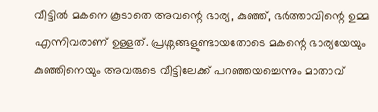വീട്ടിൽ മകനെ കൂടാതെ അവന്റെ ഭാര്യ, കുഞ്ഞ്, ഭർത്താവിന്റെ ഉമ്മ എന്നിവരാണ് ഉള്ളത്. പ്രശ്നങ്ങളുണ്ടായതോടെ മകന്റെ ഭാര്യയേയും കുഞ്ഞിനെയും അവരുടെ വീട്ടിലേക്ക് പറഞ്ഞയച്ചെന്നും മാതാവ്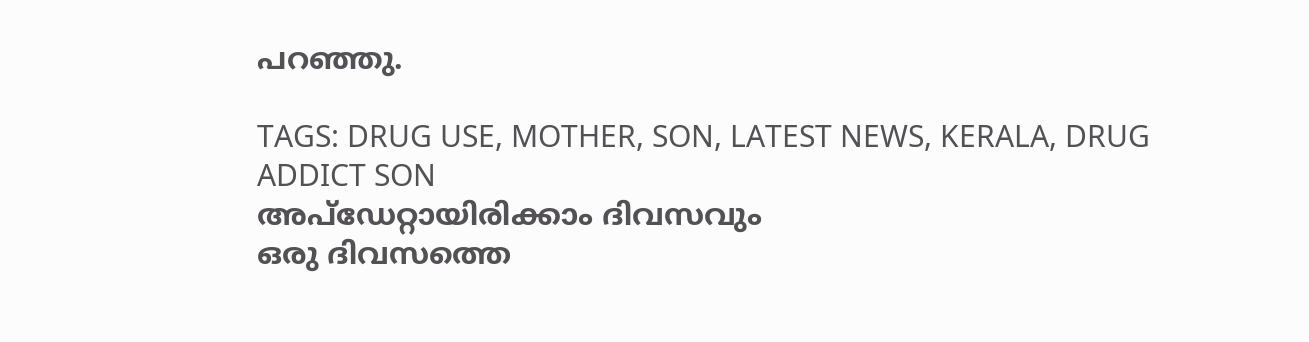പറഞ്ഞു.

TAGS: DRUG USE, MOTHER, SON, LATEST NEWS, KERALA, DRUG ADDICT SON
അപ്ഡേറ്റായിരിക്കാം ദിവസവും
ഒരു ദിവസത്തെ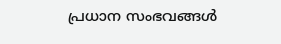പ്രധാന സംഭവങ്ങൾ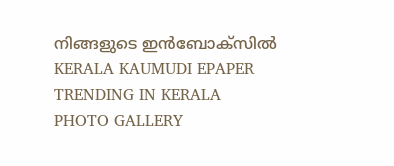നിങ്ങളുടെ ഇൻബോക്സിൽ
KERALA KAUMUDI EPAPER
TRENDING IN KERALA
PHOTO GALLERY